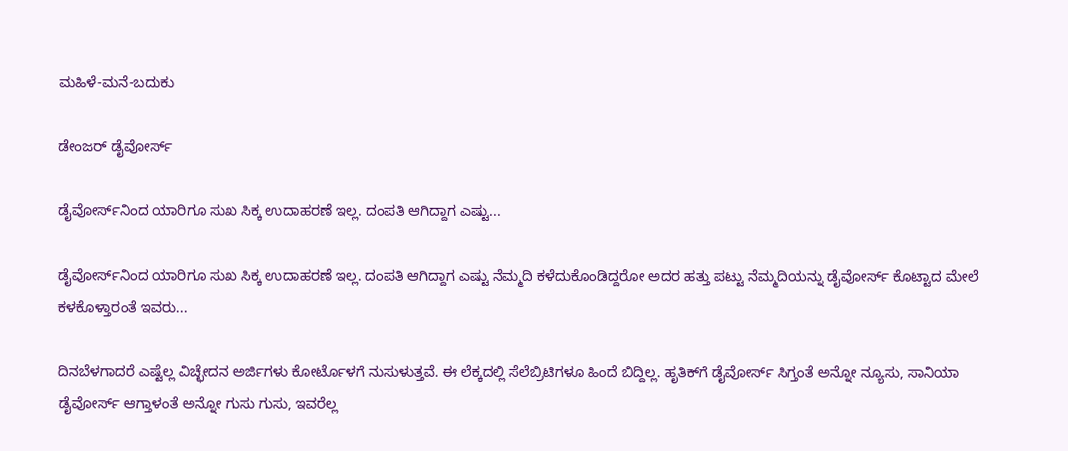ಮಹಿಳೆ-ಮನೆ-ಬದುಕು

ಡೇಂಜರ್ ಡೈವೋರ್ಸ್

ಡೈವೋರ್ಸ್‌ನಿಂದ ಯಾರಿಗೂ ಸುಖ ಸಿಕ್ಕ ಉದಾಹರಣೆ ಇಲ್ಲ. ದಂಪತಿ ಆಗಿದ್ದಾಗ ಎಷ್ಟು...

ಡೈವೋರ್ಸ್‌ನಿಂದ ಯಾರಿಗೂ ಸುಖ ಸಿಕ್ಕ ಉದಾಹರಣೆ ಇಲ್ಲ. ದಂಪತಿ ಆಗಿದ್ದಾಗ ಎಷ್ಟು ನೆಮ್ಮದಿ ಕಳೆದುಕೊಂಡಿದ್ದರೋ ಅದರ ಹತ್ತು ಪಟ್ಟು ನೆಮ್ಮದಿಯನ್ನು ಡೈವೋರ್ಸ್ ಕೊಟ್ಟಾದ ಮೇಲೆ ಕಳಕೊಳ್ತಾರಂತೆ ಇವರು...

ದಿನಬೆಳಗಾದರೆ ಎಷ್ಟೆಲ್ಲ ವಿಚ್ಛೇದನ ಅರ್ಜಿಗಳು ಕೋರ್ಟೊಳಗೆ ನುಸುಳುತ್ತವೆ. ಈ ಲೆಕ್ಕದಲ್ಲಿ ಸೆಲೆಬ್ರಿಟಿಗಳೂ ಹಿಂದೆ ಬಿದ್ದಿಲ್ಲ. ಹೃತಿಕ್‌ಗೆ ಡೈವೋರ್ಸ್ ಸಿಗ್ತಂತೆ ಅನ್ನೋ ನ್ಯೂಸು, ಸಾನಿಯಾ ಡೈವೋರ್ಸ್ ಆಗ್ತಾಳಂತೆ ಅನ್ನೋ ಗುಸು ಗುಸು, ಇವರೆಲ್ಲ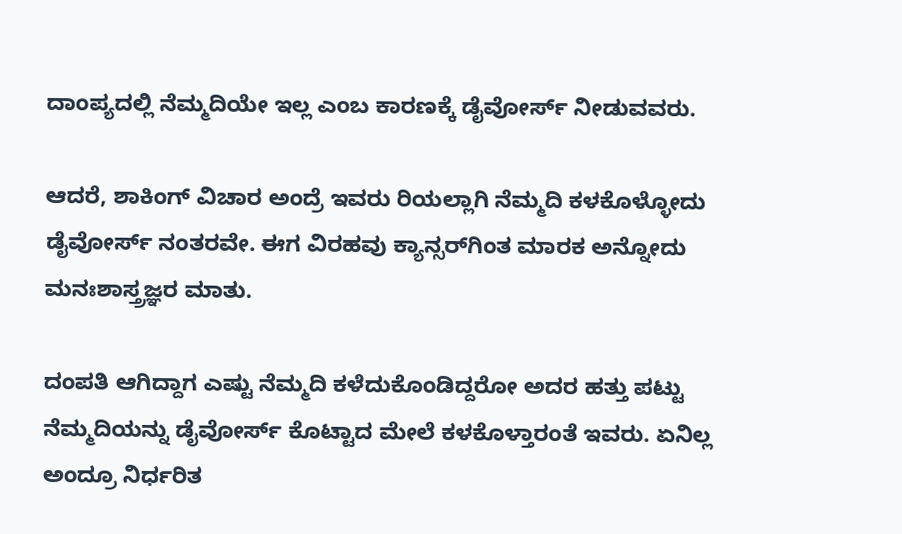ದಾಂಪ್ಯದಲ್ಲಿ ನೆಮ್ಮದಿಯೇ ಇಲ್ಲ ಎಂಬ ಕಾರಣಕ್ಕೆ ಡೈವೋರ್ಸ್ ನೀಡುವವರು.

ಆದರೆ, ಶಾಕಿಂಗ್ ವಿಚಾರ ಅಂದ್ರೆ ಇವರು ರಿಯಲ್ಲಾಗಿ ನೆಮ್ಮದಿ ಕಳಕೊಳ್ಳೋದು ಡೈವೋರ್ಸ್ ನಂತರವೇ. ಈಗ ವಿರಹವು ಕ್ಯಾನ್ಸರ್‌ಗಿಂತ ಮಾರಕ ಅನ್ನೋದು ಮನಃಶಾಸ್ತ್ರಜ್ಞರ ಮಾತು.

ದಂಪತಿ ಆಗಿದ್ದಾಗ ಎಷ್ಟು ನೆಮ್ಮದಿ ಕಳೆದುಕೊಂಡಿದ್ದರೋ ಅದರ ಹತ್ತು ಪಟ್ಟು ನೆಮ್ಮದಿಯನ್ನು ಡೈವೋರ್ಸ್ ಕೊಟ್ಟಾದ ಮೇಲೆ ಕಳಕೊಳ್ತಾರಂತೆ ಇವರು. ಏನಿಲ್ಲ ಅಂದ್ರೂ ನಿರ್ಧರಿತ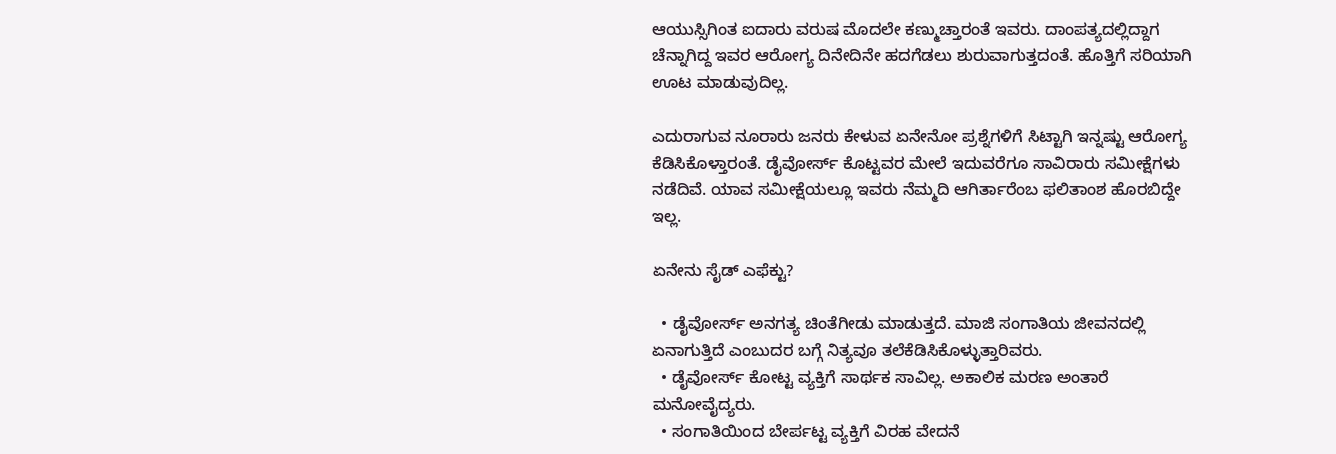ಆಯುಸ್ಸಿಗಿಂತ ಐದಾರು ವರುಷ ಮೊದಲೇ ಕಣ್ಮುಚ್ತಾರಂತೆ ಇವರು. ದಾಂಪತ್ಯದಲ್ಲಿದ್ದಾಗ ಚೆನ್ನಾಗಿದ್ದ ಇವರ ಆರೋಗ್ಯ ದಿನೇದಿನೇ ಹದಗೆಡಲು ಶುರುವಾಗುತ್ತದಂತೆ. ಹೊತ್ತಿಗೆ ಸರಿಯಾಗಿ ಊಟ ಮಾಡುವುದಿಲ್ಲ.

ಎದುರಾಗುವ ನೂರಾರು ಜನರು ಕೇಳುವ ಏನೇನೋ ಪ್ರಶ್ನೆಗಳಿಗೆ ಸಿಟ್ಟಾಗಿ ಇನ್ನಷ್ಟು ಆರೋಗ್ಯ ಕೆಡಿಸಿಕೊಳ್ತಾರಂತೆ. ಡೈವೋರ್ಸ್ ಕೊಟ್ಟವರ ಮೇಲೆ ಇದುವರೆಗೂ ಸಾವಿರಾರು ಸಮೀಕ್ಷೆಗಳು ನಡೆದಿವೆ. ಯಾವ ಸಮೀಕ್ಷೆಯಲ್ಲೂ ಇವರು ನೆಮ್ಮದಿ ಆಗಿರ್ತಾರೆಂಬ ಫಲಿತಾಂಶ ಹೊರಬಿದ್ದೇ ಇಲ್ಲ.

ಏನೇನು ಸೈಡ್ ಎಫೆಕ್ಟು?

  • ಡೈವೋರ್ಸ್ ಅನಗತ್ಯ ಚಿಂತೆಗೀಡು ಮಾಡುತ್ತದೆ. ಮಾಜಿ ಸಂಗಾತಿಯ ಜೀವನದಲ್ಲಿ ಏನಾಗುತ್ತಿದೆ ಎಂಬುದರ ಬಗ್ಗೆ ನಿತ್ಯವೂ ತಲೆಕೆಡಿಸಿಕೊಳ್ಳುತ್ತಾರಿವರು.
  • ಡೈವೋರ್ಸ್ ಕೋಟ್ಟ ವ್ಯಕ್ತಿಗೆ ಸಾರ್ಥಕ ಸಾವಿಲ್ಲ. ಅಕಾಲಿಕ ಮರಣ ಅಂತಾರೆ ಮನೋವೈದ್ಯರು.
  • ಸಂಗಾತಿಯಿಂದ ಬೇರ್ಪಟ್ಟ ವ್ಯಕ್ತಿಗೆ ವಿರಹ ವೇದನೆ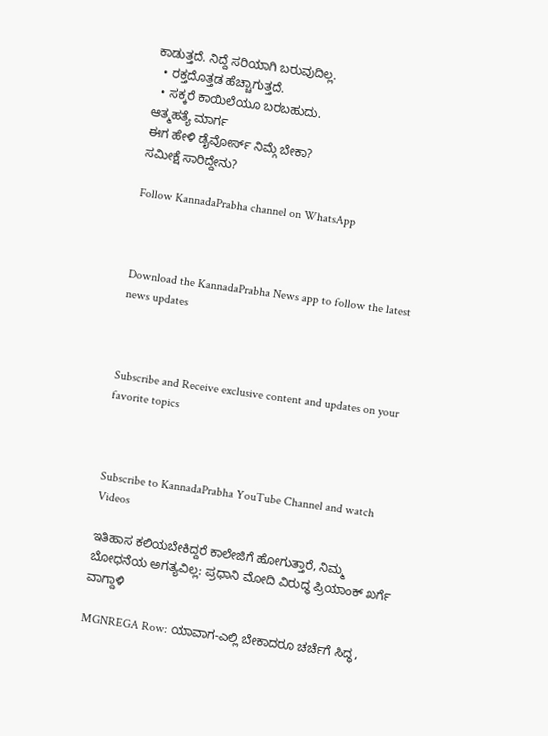ಕಾಡುತ್ತದೆ. ನಿದ್ದೆ ಸರಿಯಾಗಿ ಬರುವುದಿಲ್ಲ.
  • ರಕ್ತದೊತ್ತಡ ಹೆಚ್ಚಾಗುತ್ತದೆ.
  • ಸಕ್ಕರೆ ಕಾಯಿಲೆಯೂ ಬರಬಹುದು.
ಆತ್ಮಹತ್ಯೆ ಮಾರ್ಗ
ಈಗ ಹೇಳಿ ಡೈವೋರ್ಸ್ ನಿಮ್ಗೆ ಬೇಕಾ?
ಸಮೀಕ್ಷೆ ಸಾರಿದ್ದೇನು?

Follow KannadaPrabha channel on WhatsApp



Download the KannadaPrabha News app to follow the latest news updates



Subscribe and Receive exclusive content and updates on your favorite topics



Subscribe to KannadaPrabha YouTube Channel and watch Videos

ಇತಿಹಾಸ ಕಲಿಯಬೇಕಿದ್ದರೆ ಕಾಲೇಜಿಗೆ ಹೋಗುತ್ತಾರೆ, ನಿಮ್ಮ ಬೋಧನೆಯ ಅಗತ್ಯವಿಲ್ಲ: ಪ್ರಧಾನಿ ಮೋದಿ ವಿರುದ್ಧ ಪ್ರಿಯಾಂಕ್ ಖರ್ಗೆ ವಾಗ್ದಾಳಿ

MGNREGA Row: ಯಾವಾಗ-ಎಲ್ಲಿ ಬೇಕಾದರೂ ಚರ್ಚೆಗೆ ಸಿದ್ಧ,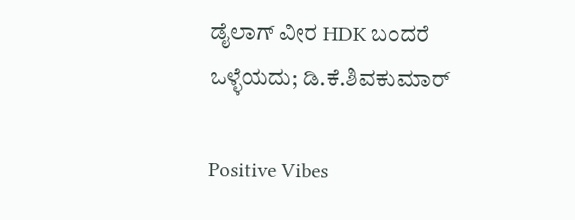ಡೈಲಾಗ್‌ ವೀರ HDK ಬಂದರೆ ಒಳ್ಳೆಯದು; ಡಿ.ಕೆ.ಶಿವಕುಮಾರ್

Positive Vibes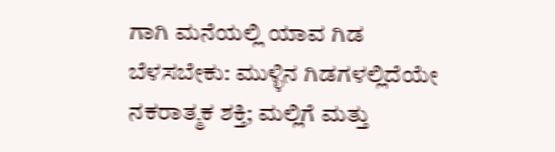ಗಾಗಿ ಮನೆಯಲ್ಲಿ ಯಾವ ಗಿಡ ಬೆಳಸಬೇಕು: ಮುಳ್ಳಿನ ಗಿಡಗಳಲ್ಲಿದೆಯೇ ನಕರಾತ್ಮಕ ಶಕ್ತಿ; ಮಲ್ಲಿಗೆ ಮತ್ತು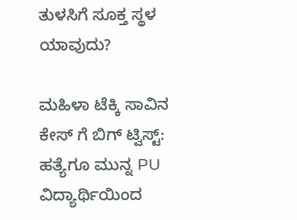ತುಳಸಿಗೆ ಸೂಕ್ತ ಸ್ಥಳ ಯಾವುದು?

ಮಹಿಳಾ ಟೆಕ್ಕಿ ಸಾವಿನ ಕೇಸ್ ಗೆ ಬಿಗ್ ಟ್ವಿಸ್ಟ್: ಹತ್ಯೆಗೂ ಮುನ್ನ PU ವಿದ್ಯಾರ್ಥಿಯಿಂದ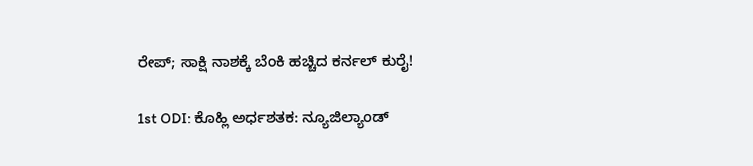ರೇಪ್; ಸಾಕ್ಷಿ ನಾಶಕ್ಕೆ ಬೆಂಕಿ ಹಚ್ಚಿದ ಕರ್ನಲ್ ಕುರೈ!

1st ODI: ಕೊಹ್ಲಿ ಅರ್ಧಶತಕ: ನ್ಯೂಜಿಲ್ಯಾಂಡ್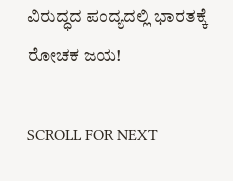ವಿರುದ್ಧದ ಪಂದ್ಯದಲ್ಲಿ ಭಾರತಕ್ಕೆ ರೋಚಕ ಜಯ!

SCROLL FOR NEXT